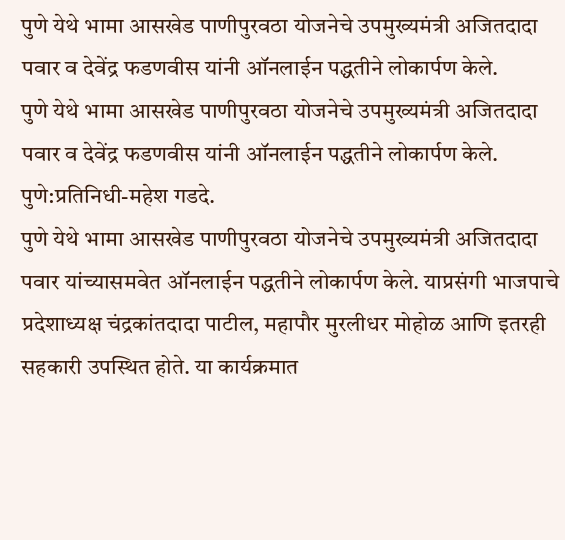पुणे येथे भामा आसखेड पाणीपुरवठा योजनेचे उपमुख्यमंत्री अजितदादा पवार व देवेंद्र फडणवीस यांनी ऑनलाईन पद्धतीने लोकार्पण केले.
पुणे येथे भामा आसखेड पाणीपुरवठा योजनेचे उपमुख्यमंत्री अजितदादा पवार व देवेंद्र फडणवीस यांनी ऑनलाईन पद्धतीने लोकार्पण केले.
पुणे:प्रतिनिधी-महेश गडदे.
पुणे येथे भामा आसखेड पाणीपुरवठा योजनेचे उपमुख्यमंत्री अजितदादा पवार यांच्यासमवेत ऑनलाईन पद्धतीने लोकार्पण केले. याप्रसंगी भाजपाचे प्रदेशाध्यक्ष चंद्रकांतदादा पाटील, महापौर मुरलीधर मोहोळ आणि इतरही सहकारी उपस्थित होते. या कार्यक्रमात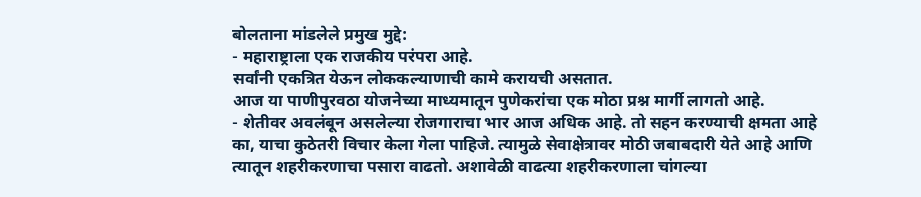बोलताना मांडलेले प्रमुख मुद्दे:
- महाराष्ट्राला एक राजकीय परंपरा आहे.
सर्वांनी एकत्रित येऊन लोककल्याणाची कामे करायची असतात.
आज या पाणीपुरवठा योजनेच्या माध्यमातून पुणेकरांचा एक मोठा प्रश्न मार्गी लागतो आहे.
- शेतीवर अवलंबून असलेल्या रोजगाराचा भार आज अधिक आहे. तो सहन करण्याची क्षमता आहे का, याचा कुठेतरी विचार केला गेला पाहिजे. त्यामुळे सेवाक्षेत्रावर मोठी जबाबदारी येते आहे आणि त्यातून शहरीकरणाचा पसारा वाढतो. अशावेळी वाढत्या शहरीकरणाला चांगल्या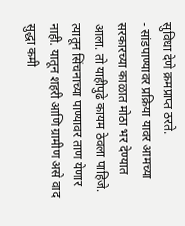सुविधा देणे क्रमप्राप्त ठरते.
- सांडपाण्यावर प्रक्रिया यावर आमच्या सरकारच्या काळात मोठा भर देण्यात आला. तो याहीपुढे कायम ठेवला पाहिजे. त्यातून सिंचनाच्या पाण्यावर ताण येणार नाही. यातून शहरी आणि ग्रामीण असे वाद सुद्धा कमी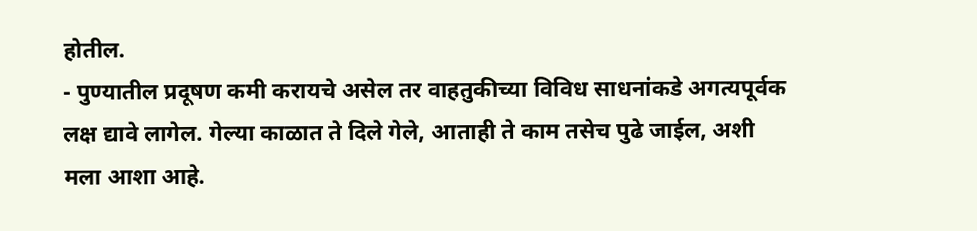होतील.
- पुण्यातील प्रदूषण कमी करायचे असेल तर वाहतुकीच्या विविध साधनांकडे अगत्यपूर्वक लक्ष द्यावे लागेल. गेल्या काळात ते दिले गेले, आताही ते काम तसेच पुढे जाईल, अशी मला आशा आहे.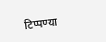टिप्पण्या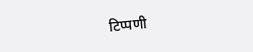टिप्पणी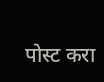पोस्ट करा